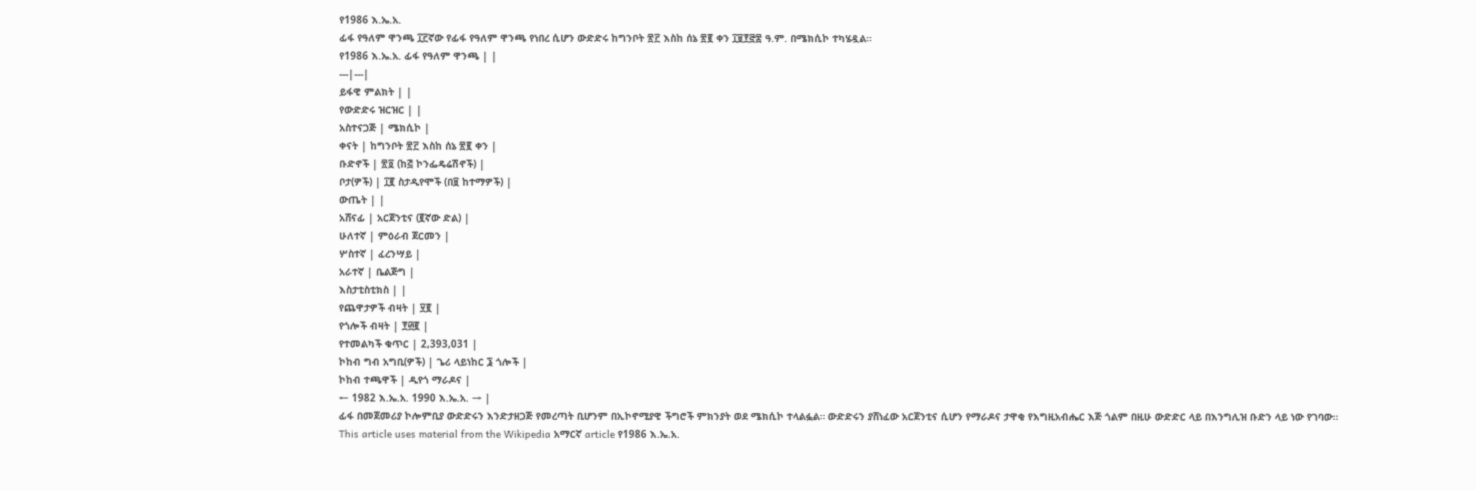የ1986 እ.ኤ.አ.
ፊፋ የዓለም ዋንጫ ፲፫ኛው የፊፋ የዓለም ዋንጫ የነበረ ሲሆን ውድድሩ ከግንቦት ፳፫ እስከ ሰኔ ፳፪ ቀን ፲፱፻፸፰ ዓ.ም. በሜክሲኮ ተካሄዷል።
የ1986 እ.ኤ.አ. ፊፋ የዓለም ዋንጫ | |
---|---|
ይፋዊ ምልክት | |
የውድድሩ ዝርዝር | |
አስተናጋጅ | ሜክሲኮ |
ቀናት | ከግንቦት ፳፫ እስከ ሰኔ ፳፪ ቀን |
ቡድኖች | ፳፬ (ከ፭ ኮንፌዴሬሽኖች) |
ቦታ(ዎች) | ፲፪ ስታዲየሞች (በ፱ ከተማዎች) |
ውጤት | |
አሸናፊ | አርጀንቲና (፪ኛው ድል) |
ሁለተኛ | ምዕራብ ጀርመን |
ሦስተኛ | ፈረንሣይ |
አራተኛ | ቤልጅግ |
እስታቲስቲክስ | |
የጨዋታዎች ብዛት | ፶፪ |
የጎሎች ብዛት | ፻፴፪ |
የተመልካች ቁጥር | 2,393,031 |
ኮከብ ግብ አግቢ(ዎች) | ጌሪ ላይነከር ፮ ጎሎች |
ኮከብ ተጫዋች | ዲየጎ ማራዶና |
← 1982 እ.ኤ.አ. 1990 እ.ኤ.አ. → |
ፊፋ በመጀመሪያ ኮሎምቢያ ውድድሩን እንድታዘጋጅ የመረጣት ቢሆንም በኢኮኖሚያዊ ችግሮች ምክንያት ወደ ሜክሲኮ ተላልፏል። ውድድሩን ያሸነፈው አርጀንቲና ሲሆን የማራዶና ታዋቂ የእግዚአብሔር እጅ ጎልም በዚሁ ውድድር ላይ በእንግሊዝ ቡድን ላይ ነው የገባው።
This article uses material from the Wikipedia አማርኛ article የ1986 እ.ኤ.አ.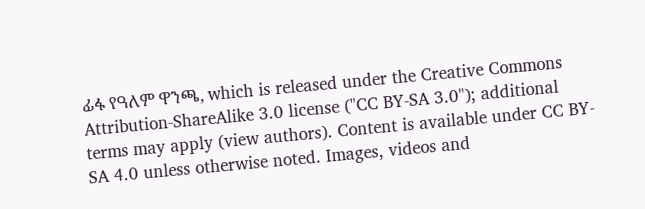ፊፋ የዓለም ዋንጫ, which is released under the Creative Commons Attribution-ShareAlike 3.0 license ("CC BY-SA 3.0"); additional terms may apply (view authors). Content is available under CC BY-SA 4.0 unless otherwise noted. Images, videos and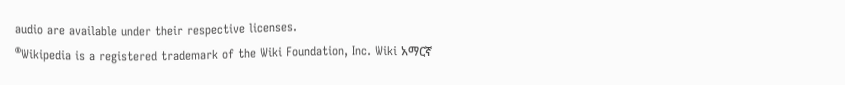audio are available under their respective licenses.
®Wikipedia is a registered trademark of the Wiki Foundation, Inc. Wiki አማርኛ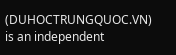(DUHOCTRUNGQUOC.VN) is an independent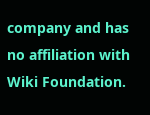company and has no affiliation with Wiki Foundation.